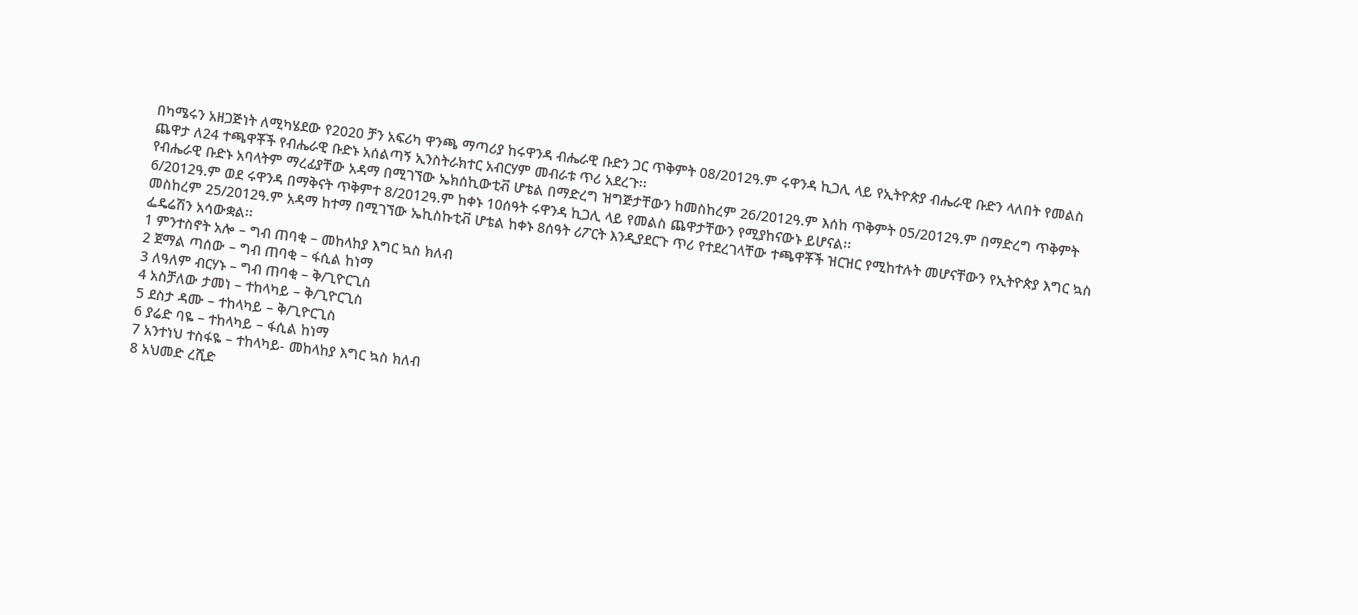በካሜሩን አዘጋጅነት ለሚካሄደው የ2020 ቻን አፍሪካ ዋንጫ ማጣሪያ ከሩዋንዳ ብሔራዊ ቡድን ጋር ጥቅምት 08/2012ዓ.ም ሩዋንዳ ኪጋሊ ላይ የኢትዮጵያ ብሔራዊ ቡድን ላለበት የመልስ ጨዋታ ለ24 ተጫዋቾች የብሔራዊ ቡድኑ አሰልጣኝ ኢንስትራክተር አብርሃም መብራቱ ጥሪ አደረጉ፡፡
የብሔራዊ ቡድኑ አባላትም ማረፊያቸው አዳማ በሚገኘው ኤክሰኪውቲቭ ሆቴል በማድረግ ዝግጅታቸውን ከመስከረም 26/2012ዓ.ም እሰከ ጥቅምት 05/2012ዓ.ም በማድረግ ጥቅምት 6/2012ዓ.ም ወደ ሩዋንዳ በማቅናት ጥቅምተ 8/2012ዓ.ም ከቀኑ 10ሰዓት ሩዋንዳ ኪጋሊ ላይ የመልስ ጨዋታቸውን የሚያከናውኑ ይሆናል፡፡
መስከረም 25/2012ዓ.ም አዳማ ከተማ በሚገኘው ኤኪስኩቲቭ ሆቴል ከቀኑ 8ሰዓት ሪፖርት እንዲያደርጉ ጥሪ የተደረገላቸው ተጫዋቾች ዝርዝር የሚከተሉት መሆናቸውን የኢትዮጵያ እግር ኳስ ፌዴሬሽን አሳውቋል፡፡
1 ምንተስኖት አሎ – ግብ ጠባቂ – መከላከያ እግር ኳስ ክለብ
2 ጀማል ጣሰው – ግብ ጠባቂ – ፋሲል ከነማ
3 ለዓለም ብርሃኑ – ግብ ጠባቂ – ቅ/ጊዮርጊስ
4 አስቻለው ታመነ – ተከላካይ – ቅ/ጊዮርጊስ
5 ደስታ ዳሙ – ተከላካይ – ቅ/ጊዮርጊስ
6 ያሬድ ባዬ – ተከላካይ – ፋሲል ከነማ
7 አንተነህ ተስፋዬ – ተከላካይ- መከላከያ እግር ኳስ ክለብ
8 አህመድ ረሺድ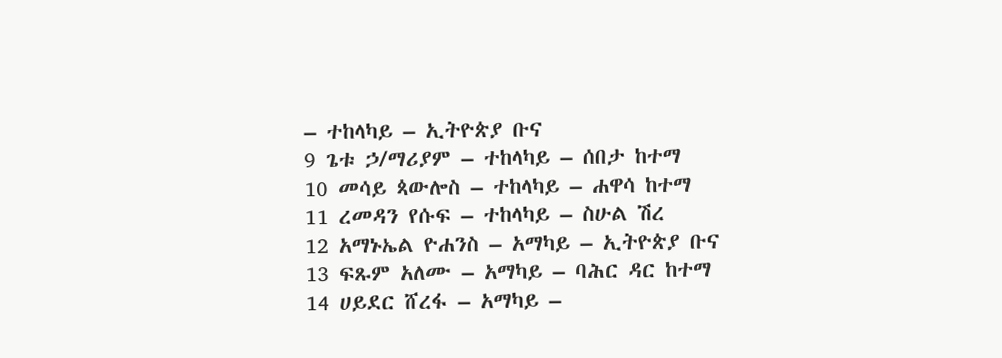– ተከላካይ – ኢትዮጵያ ቡና
9 ጌቱ ኃ/ማሪያም – ተከላካይ – ሰበታ ከተማ
10 መሳይ ጳውሎስ – ተከላካይ – ሐዋሳ ከተማ
11 ረመዳን የሱፍ – ተከላካይ – ስሁል ሽረ
12 አማኑኤል ዮሐንስ – አማካይ – ኢትዮጵያ ቡና
13 ፍጹም አለሙ – አማካይ – ባሕር ዳር ከተማ
14 ሀይደር ሸረፋ – አማካይ –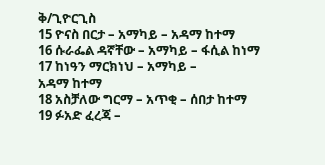ቅ/ጊዮርጊስ
15 ዮናስ በርታ – አማካይ – አዳማ ከተማ
16 ሱራፌል ዳኛቸው – አማካይ – ፋሲል ከነማ
17 ከነዓን ማርክነህ – አማካይ –
አዳማ ከተማ
18 አስቻለው ግርማ – አጥቂ – ሰበታ ከተማ
19 ፉአድ ፈረጃ –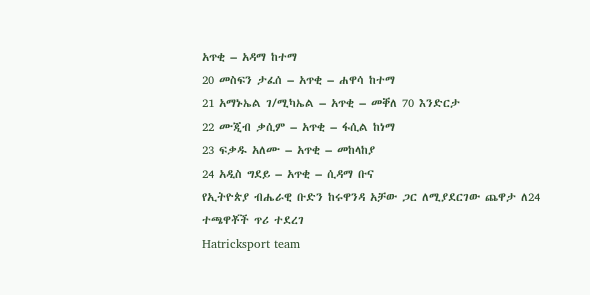አጥቂ – አዳማ ከተማ
20 መስፍን ታፈሰ – አጥቂ – ሐዋሳ ከተማ
21 አማኑኤል ገ/ሚካኤል – አጥቂ – መቐለ 70 እንድርታ
22 ሙጂብ ቃሲም – አጥቂ – ፋሲል ከነማ
23 ፍቃዱ አለሙ – አጥቂ – መከላከያ
24 አዲስ ግደይ – አጥቂ – ሲዳማ ቡና
የኢትዮጵያ ብሔራዊ ቡድን ከሩዋንዳ አቻው ጋር ለሚያደርገው ጨዋታ ለ24 ተጫዋቾች ጥሪ ተደረገ
Hatricksport team